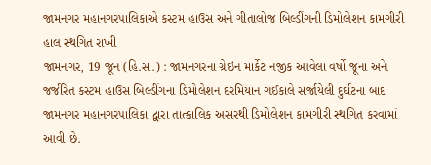જામનગર મહાનગરપાલિકાએ કસ્ટમ હાઉસ અને ગીતાલોજ બિલ્ડીંગની ડિમોલેશન કામગીરી હાલ સ્થગિત રાખી
જામનગર, 19 જૂન (હિ.સ.) : જામનગરના ગ્રેઇન માર્કેટ નજીક આવેલા વર્ષો જૂના અને જર્જરિત કસ્ટમ હાઉસ બિલ્ડીંગના ડિમોલેશન દરમિયાન ગઈકાલે સર્જાયેલી દુર્ઘટના બાદ જામનગર મહાનગરપાલિકા દ્વારા તાત્કાલિક અસરથી ડિમોલેશન કામગીરી સ્થગિત કરવામાં આવી છે.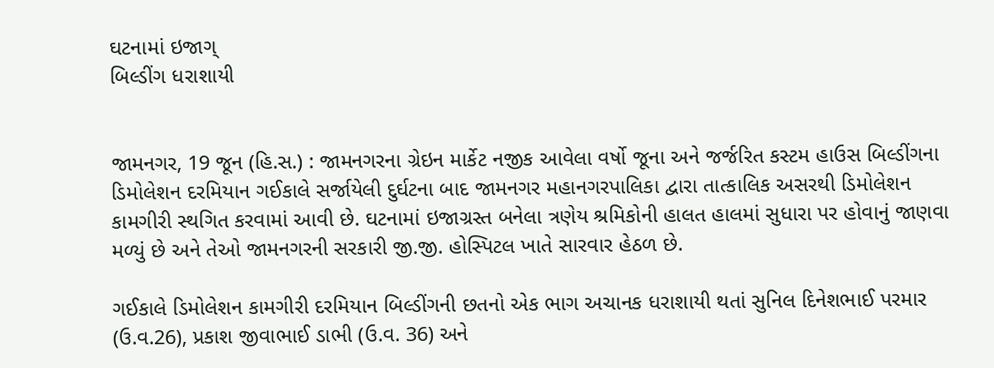ઘટનામાં ઇજાગ્
બિલ્ડીંગ ધરાશાયી


જામનગર, 19 જૂન (હિ.સ.) : જામનગરના ગ્રેઇન માર્કેટ નજીક આવેલા વર્ષો જૂના અને જર્જરિત કસ્ટમ હાઉસ બિલ્ડીંગના ડિમોલેશન દરમિયાન ગઈકાલે સર્જાયેલી દુર્ઘટના બાદ જામનગર મહાનગરપાલિકા દ્વારા તાત્કાલિક અસરથી ડિમોલેશન કામગીરી સ્થગિત કરવામાં આવી છે. ઘટનામાં ઇજાગ્રસ્ત બનેલા ત્રણેય શ્રમિકોની હાલત હાલમાં સુધારા પર હોવાનું જાણવા મળ્યું છે અને તેઓ જામનગરની સરકારી જી.જી. હોસ્પિટલ ખાતે સારવાર હેઠળ છે.

ગઈકાલે ડિમોલેશન કામગીરી દરમિયાન બિલ્ડીંગની છતનો એક ભાગ અચાનક ધરાશાયી થતાં સુનિલ દિનેશભાઈ પરમાર (ઉ.વ.26), પ્રકાશ જીવાભાઈ ડાભી (ઉ.વ. 36) અને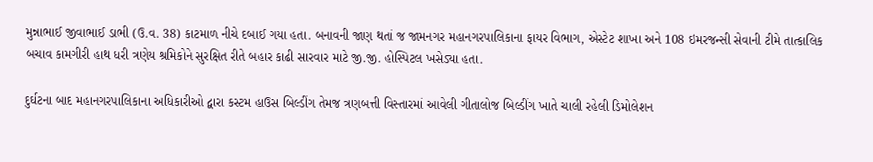મુન્નાભાઈ જીવાભાઈ ડાભી (ઉ.વ. 38) કાટમાળ નીચે દબાઈ ગયા હતા. બનાવની જાણ થતાં જ જામનગર મહાનગરપાલિકાના ફાયર વિભાગ, એસ્ટેટ શાખા અને 108 ઇમરજન્સી સેવાની ટીમે તાત્કાલિક બચાવ કામગીરી હાથ ધરી ત્રણેય શ્રમિકોને સુરક્ષિત રીતે બહાર કાઢી સારવાર માટે જી.જી. હોસ્પિટલ ખસેડ્યા હતા.

દુર્ઘટના બાદ મહાનગરપાલિકાના અધિકારીઓ દ્વારા કસ્ટમ હાઉસ બિલ્ડીંગ તેમજ ત્રણબત્તી વિસ્તારમાં આવેલી ગીતાલોજ બિલ્ડીંગ ખાતે ચાલી રહેલી ડિમોલેશન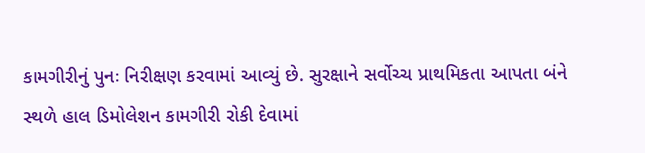કામગીરીનું પુનઃ નિરીક્ષણ કરવામાં આવ્યું છે. સુરક્ષાને સર્વોચ્ચ પ્રાથમિકતા આપતા બંને સ્થળે હાલ ડિમોલેશન કામગીરી રોકી દેવામાં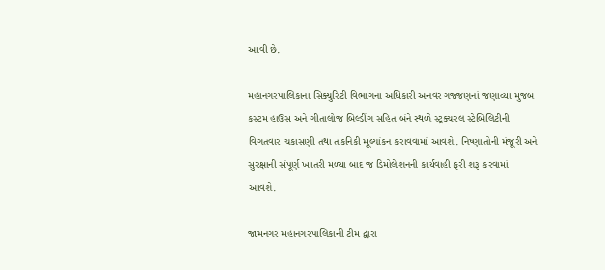આવી છે.

મહાનગરપાલિકાના સિક્યુરિટી વિભાગના અધિકારી અનવર ગજ્જણનાં જણાવ્યા મુજબ કસ્ટમ હાઉસ અને ગીતાલોજ બિલ્ડીંગ સહિત બંને સ્થળે સ્ટ્રક્ચરલ સ્ટેબિલિટીની વિગતવાર ચકાસણી તથા તકનિકી મૂલ્યાંકન કરાવવામાં આવશે. નિષ્ણાતોની મંજૂરી અને સુરક્ષાની સંપૂર્ણ ખાતરી મળ્યા બાદ જ ડિમોલેશનની કાર્યવાહી ફરી શરૂ કરવામાં આવશે.

જામનગર મહાનગરપાલિકાની ટીમ દ્વારા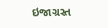ઇજાગ્રસ્ત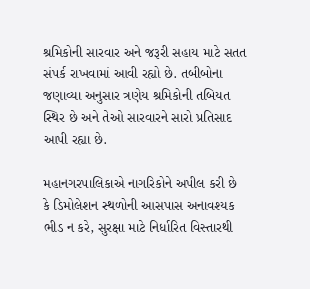શ્રમિકોની સારવાર અને જરૂરી સહાય માટે સતત સંપર્ક રાખવામાં આવી રહ્યો છે. તબીબોના જણાવ્યા અનુસાર ત્રણેય શ્રમિકોની તબિયત સ્થિર છે અને તેઓ સારવારને સારો પ્રતિસાદ આપી રહ્યા છે.

મહાનગરપાલિકાએ નાગરિકોને અપીલ કરી છે કે ડિમોલેશન સ્થળોની આસપાસ અનાવશ્યક ભીડ ન કરે, સુરક્ષા માટે નિર્ધારિત વિસ્તારથી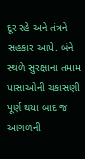દૂર રહે અને તંત્રને સહકાર આપે. બંને સ્થળે સુરક્ષાના તમામ પાસાઓની ચકાસણી પૂર્ણ થયા બાદ જ આગળની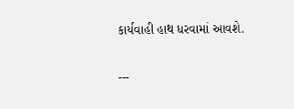કાર્યવાહી હાથ ધરવામાં આવશે.

---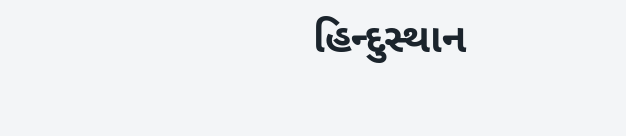હિન્દુસ્થાન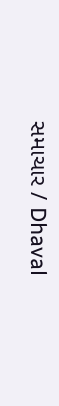સમાચાર / Dhaval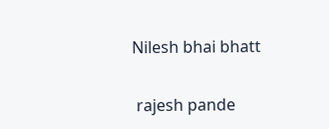Nilesh bhai bhatt


 rajesh pande